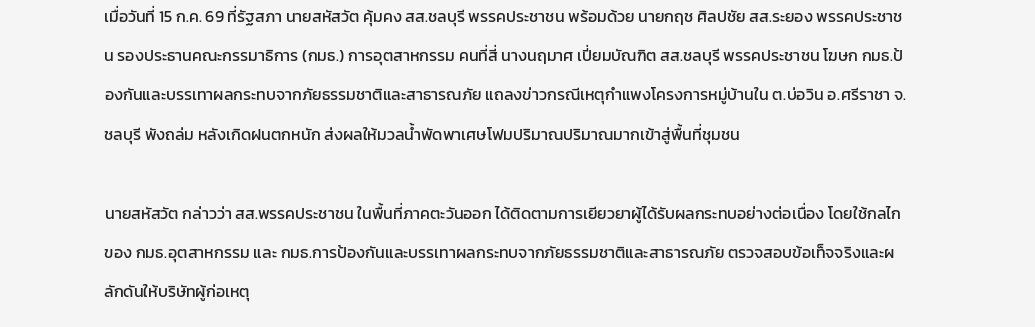เมื่อวันที่ 15 ก.ค. 69 ที่รัฐสภา นายสหัสวัต คุ้มคง สส.ชลบุรี พรรคประชาชน พร้อมด้วย นายกฤช ศิลปชัย สส.ระยอง พรรคประชาชน รองประธานคณะกรรมาธิการ (กมธ.) การอุตสาหกรรม คนที่สี่ นางนฤมาศ เปี่ยมบัณฑิต สส.ชลบุรี พรรคประชาชน โฆษก กมธ.ป้องกันและบรรเทาผลกระทบจากภัยธรรมชาติและสาธารณภัย แถลงข่าวกรณีเหตุกำแพงโครงการหมู่บ้านใน ต.บ่อวิน อ.ศรีราชา จ.ชลบุรี พังถล่ม หลังเกิดฝนตกหนัก ส่งผลให้มวลน้ำพัดพาเศษโฟมปริมาณปริมาณมากเข้าสู่พื้นที่ชุมชน

นายสหัสวัต กล่าวว่า สส.พรรคประชาชน ในพื้นที่ภาคตะวันออก ได้ติดตามการเยียวยาผู้ได้รับผลกระทบอย่างต่อเนื่อง โดยใช้กลไกของ กมธ.อุตสาหกรรม และ กมธ.การป้องกันและบรรเทาผลกระทบจากภัยธรรมชาติและสาธารณภัย ตรวจสอบข้อเท็จจริงและผลักดันให้บริษัทผู้ก่อเหตุ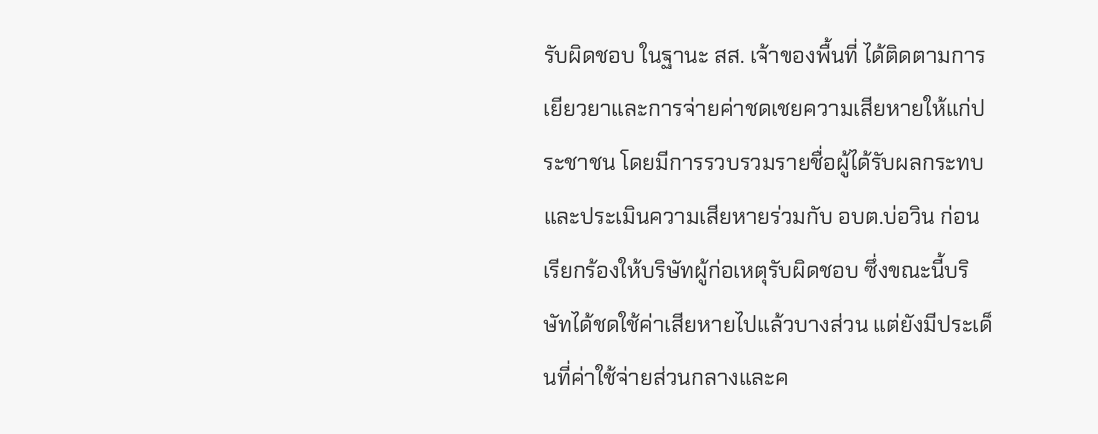รับผิดชอบ ในฐานะ สส. เจ้าของพื้นที่ ได้ติดตามการเยียวยาและการจ่ายค่าชดเชยความเสียหายให้แก่ประชาชน โดยมีการรวบรวมรายชื่อผู้ได้รับผลกระทบและประเมินความเสียหายร่วมกับ อบต.บ่อวิน ก่อนเรียกร้องให้บริษัทผู้ก่อเหตุรับผิดชอบ ซึ่งขณะนี้บริษัทได้ชดใช้ค่าเสียหายไปแล้วบางส่วน แต่ยังมีประเด็นที่ค่าใช้จ่ายส่วนกลางและค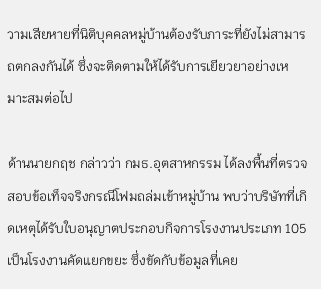วามเสียหายที่นิติบุคคลหมู่บ้านต้องรับภาระที่ยังไม่สามารถตกลงกันได้ ซึ่งจะติดตามให้ได้รับการเยียวยาอย่างเหมาะสมต่อไป

ด้านนายกฤช กล่าวว่า กมธ.อุตสาหกรรม ได้ลงพื้นที่ตรวจสอบข้อเท็จจริงกรณีโฟมถล่มเข้าหมู่บ้าน พบว่าบริษัทที่เกิดเหตุได้รับใบอนุญาตประกอบกิจการโรงงานประเภท 105 เป็นโรงงานคัดแยกขยะ ซึ่งขัดกับข้อมูลที่เคย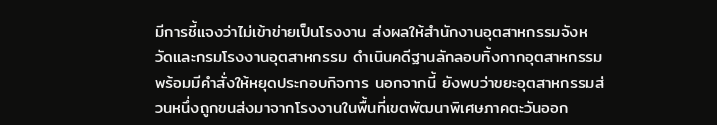มีการชี้แจงว่าไม่เข้าข่ายเป็นโรงงาน ส่งผลให้สำนักงานอุตสาหกรรมจังหวัดและกรมโรงงานอุตสาหกรรม ดำเนินคดีฐานลักลอบทิ้งกากอุตสาหกรรม พร้อมมีคำสั่งให้หยุดประกอบกิจการ นอกจากนี้ ยังพบว่าขยะอุตสาหกรรมส่วนหนึ่งถูกขนส่งมาจากโรงงานในพื้นที่เขตพัฒนาพิเศษภาคตะวันออก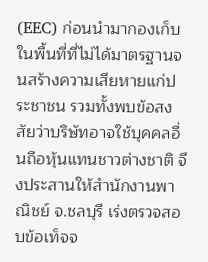(EEC) ก่อนนำมากองเก็บในพื้นที่ที่ไม่ได้มาตรฐานจนสร้างความเสียหายแก่ประชาชน รวมทั้งพบข้อสงสัยว่าบริษัทอาจใช้บุคคลอื่นถือหุ้นแทนชาวต่างชาติ จึงประสานให้สำนักงานพาณิชย์ จ.ชลบุรี เร่งตรวจสอบข้อเท็จจ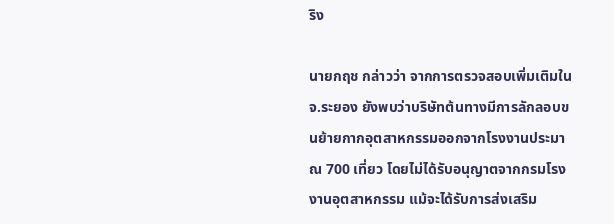ริง

นายกฤช กล่าวว่า จากการตรวจสอบเพิ่มเติมในจ.ระยอง ยังพบว่าบริษัทต้นทางมีการลักลอบขนย้ายกากอุตสาหกรรมออกจากโรงงานประมาณ 700 เที่ยว โดยไม่ได้รับอนุญาตจากกรมโรงงานอุตสาหกรรม แม้จะได้รับการส่งเสริม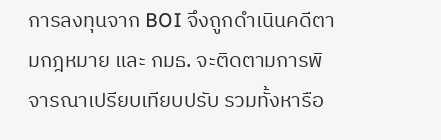การลงทุนจาก BOI จึงถูกดำเนินคดีตามกฎหมาย และ กมธ. จะติดตามการพิจารณาเปรียบเทียบปรับ รวมทั้งหารือ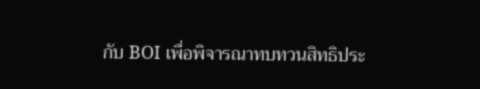กับ BOI เพื่อพิจารณาทบทวนสิทธิประ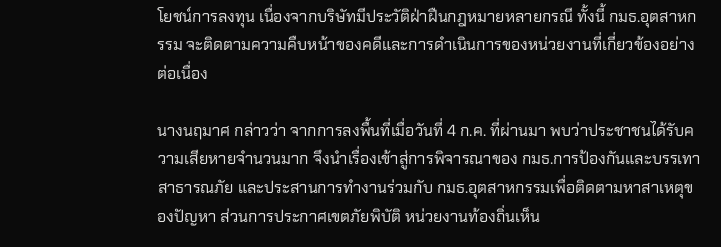โยชน์การลงทุน เนื่องจากบริษัทมีประวัติฝ่าฝืนกฎหมายหลายกรณี ทั้งนี้ กมธ.อุตสาหกรรม จะติดตามความคืบหน้าของคดีและการดำเนินการของหน่วยงานที่เกี่ยวข้องอย่างต่อเนื่อง

นางนฤมาศ กล่าวว่า จากการลงพื้นที่เมื่อวันที่ 4 ก.ค. ที่ผ่านมา พบว่าประชาชนได้รับความเสียหายจำนวนมาก จึงนำเรื่องเข้าสู่การพิจารณาของ กมธ.การป้องกันและบรรเทาสาธารณภัย และประสานการทำงานร่วมกับ กมธ.อุตสาหกรรมเพื่อติดตามหาสาเหตุของปัญหา ส่วนการประกาศเขตภัยพิบัติ หน่วยงานท้องถิ่นเห็น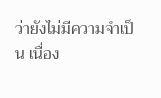ว่ายังไม่มีความจำเป็น เนื่อง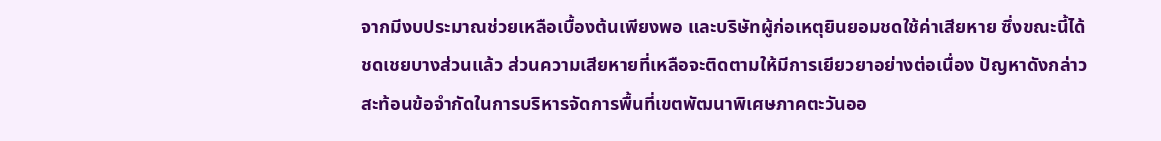จากมีงบประมาณช่วยเหลือเบื้องต้นเพียงพอ และบริษัทผู้ก่อเหตุยินยอมชดใช้ค่าเสียหาย ซึ่งขณะนี้ได้ชดเชยบางส่วนแล้ว ส่วนความเสียหายที่เหลือจะติดตามให้มีการเยียวยาอย่างต่อเนื่อง ปัญหาดังกล่าวสะท้อนข้อจำกัดในการบริหารจัดการพื้นที่เขตพัฒนาพิเศษภาคตะวันออ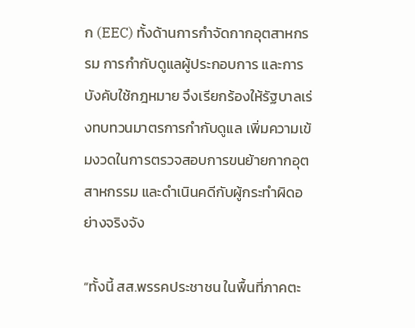ก (EEC) ทั้งด้านการกำจัดกากอุตสาหกรรม การกำกับดูแลผู้ประกอบการ และการบังคับใช้กฎหมาย จึงเรียกร้องให้รัฐบาลเร่งทบทวนมาตรการกำกับดูแล เพิ่มความเข้มงวดในการตรวจสอบการขนย้ายกากอุตสาหกรรม และดำเนินคดีกับผู้กระทำผิดอย่างจริงจัง

“ทั้งนี้ สส.พรรคประชาชน ในพื้นที่ภาคตะ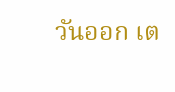วันออก เต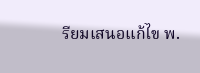รียมเสนอแก้ไข พ.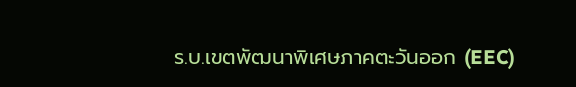ร.บ.เขตพัฒนาพิเศษภาคตะวันออก (EEC)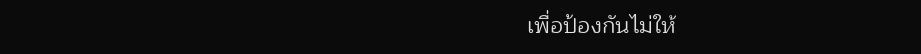เพื่อป้องกันไม่ให้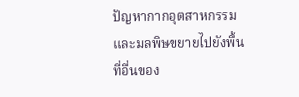ปัญหากากอุตสาหกรรมและมลพิษขยายไปยังพื้นที่อื่นของ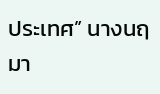ประเทศ” นางนฤมา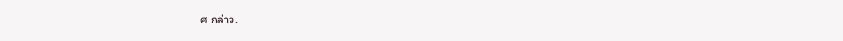ศ กล่าว.